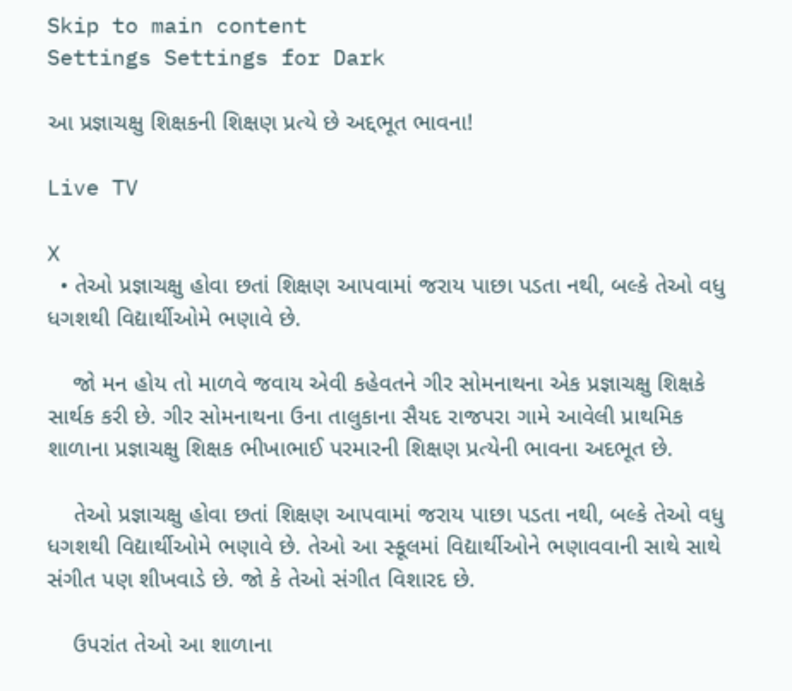Skip to main content
Settings Settings for Dark

આ પ્રજ્ઞાચક્ષુ શિક્ષકની શિક્ષણ પ્રત્યે છે અદ્દભૂત ભાવના!

Live TV

X
  • તેઓ પ્રજ્ઞાચક્ષુ હોવા છતાં શિક્ષણ આપવામાં જરાય પાછા પડતા નથી, બલ્કે તેઓ વધુ ધગશથી વિદ્યાર્થીઓમે ભણાવે છે.

    જો મન હોય તો માળવે જવાય એવી કહેવતને ગીર સોમનાથના એક પ્રજ્ઞાચક્ષુ શિક્ષકે સાર્થક કરી છે. ગીર સોમનાથના ઉના તાલુકાના સૈયદ રાજપરા ગામે આવેલી પ્રાથમિક શાળાના પ્રજ્ઞાચક્ષુ શિક્ષક ભીખાભાઈ પરમારની શિક્ષણ પ્રત્યેની ભાવના અદભૂત છે.

    તેઓ પ્રજ્ઞાચક્ષુ હોવા છતાં શિક્ષણ આપવામાં જરાય પાછા પડતા નથી, બલ્કે તેઓ વધુ ધગશથી વિદ્યાર્થીઓમે ભણાવે છે. તેઓ આ સ્કૂલમાં વિદ્યાર્થીઓને ભણાવવાની સાથે સાથે સંગીત પણ શીખવાડે છે. જો કે તેઓ સંગીત વિશારદ છે.

    ઉપરાંત તેઓ આ શાળાના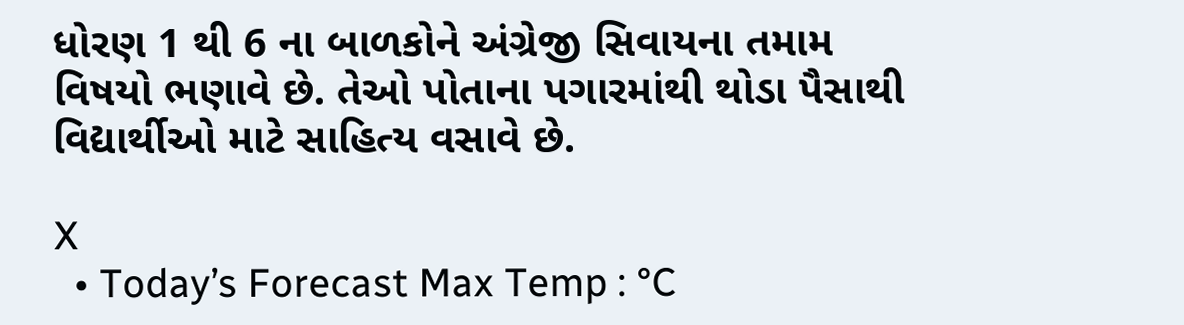ધોરણ 1 થી 6 ના બાળકોને અંગ્રેજી સિવાયના તમામ વિષયો ભણાવે છે. તેઓ પોતાના પગારમાંથી થોડા પૈસાથી વિદ્યાર્થીઓ માટે સાહિત્ય વસાવે છે.

X
  • Today’s Forecast Max Temp : °C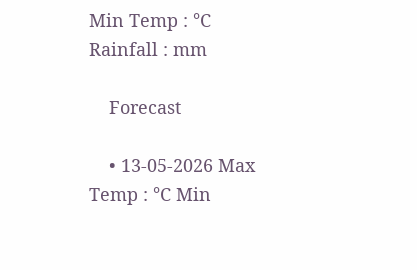Min Temp : °C Rainfall : mm

    Forecast

    • 13-05-2026 Max Temp : °C Min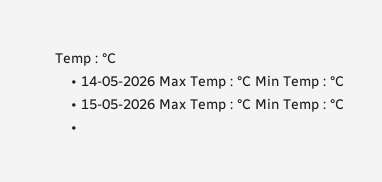Temp : °C
    • 14-05-2026 Max Temp : °C Min Temp : °C
    • 15-05-2026 Max Temp : °C Min Temp : °C
    •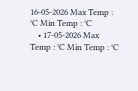16-05-2026 Max Temp : °C Min Temp : °C
    • 17-05-2026 Max Temp : °C Min Temp : °C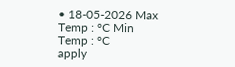• 18-05-2026 Max Temp : °C Min Temp : °C
apply